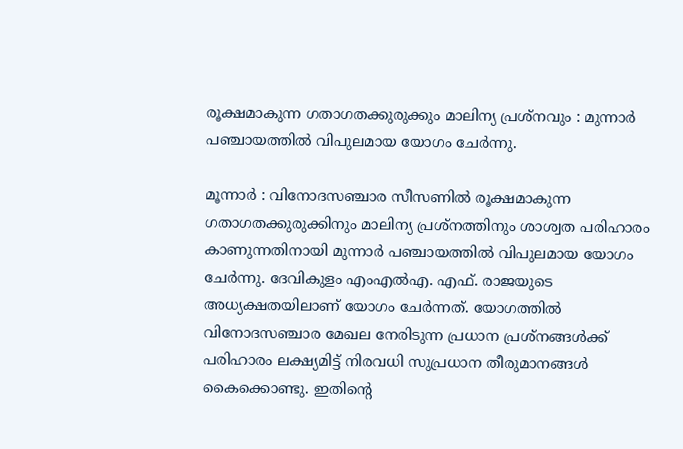രൂക്ഷമാകുന്ന ഗതാഗതക്കുരുക്കും മാലിന്യ പ്രശ്നവും : മുന്നാർ പഞ്ചായത്തിൽ വിപുലമായ യോഗം ചേർന്നു.

മൂന്നാർ : വിനോദസഞ്ചാര സീസണിൽ രൂക്ഷമാകുന്ന ഗതാഗതക്കുരുക്കിനും മാലിന്യ പ്രശ്നത്തിനും ശാശ്വത പരിഹാരം കാണുന്നതിനായി മുന്നാർ പഞ്ചായത്തിൽ വിപുലമായ യോഗം ചേർന്നു. ദേവികുളം എംഎൽഎ. എഫ്. രാജയുടെ അധ്യക്ഷതയിലാണ് യോഗം ചേർന്നത്. യോഗത്തിൽ വിനോദസഞ്ചാര മേഖല നേരിടുന്ന പ്രധാന പ്രശ്നങ്ങൾക്ക് പരിഹാരം ലക്ഷ്യമിട്ട് നിരവധി സുപ്രധാന തീരുമാനങ്ങൾ കൈക്കൊണ്ടു. ഇതിന്റെ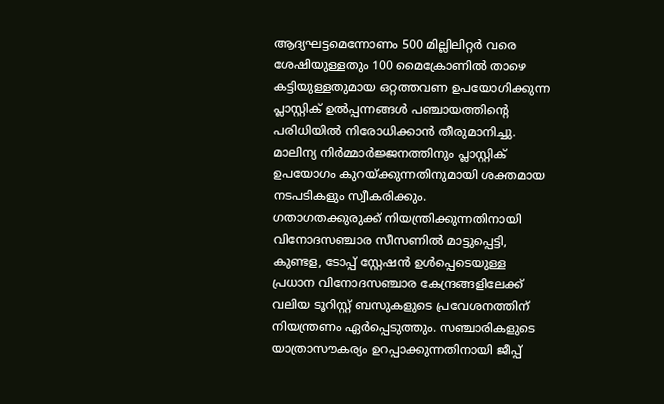ആദ്യഘട്ടമെന്നോണം 500 മില്ലിലിറ്റർ വരെ ശേഷിയുള്ളതും 100 മൈക്രോണിൽ താഴെ കട്ടിയുള്ളതുമായ ഒറ്റത്തവണ ഉപയോഗിക്കുന്ന പ്ലാസ്റ്റിക് ഉൽപ്പന്നങ്ങൾ പഞ്ചായത്തിന്റെ പരിധിയിൽ നിരോധിക്കാൻ തീരുമാനിച്ചു.
മാലിന്യ നിർമ്മാർജ്ജനത്തിനും പ്ലാസ്റ്റിക് ഉപയോഗം കുറയ്ക്കുന്നതിനുമായി ശക്തമായ നടപടികളും സ്വീകരിക്കും.
ഗതാഗതക്കുരുക്ക് നിയന്ത്രിക്കുന്നതിനായി വിനോദസഞ്ചാര സീസണിൽ മാട്ടുപ്പെട്ടി, കുണ്ടള, ടോപ്പ് സ്റ്റേഷൻ ഉൾപ്പെടെയുള്ള പ്രധാന വിനോദസഞ്ചാര കേന്ദ്രങ്ങളിലേക്ക് വലിയ ടൂറിസ്റ്റ് ബസുകളുടെ പ്രവേശനത്തിന് നിയന്ത്രണം ഏർപ്പെടുത്തും. സഞ്ചാരികളുടെ യാത്രാസൗകര്യം ഉറപ്പാക്കുന്നതിനായി ജീപ്പ്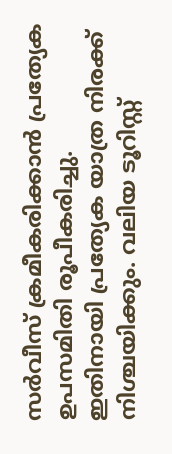സർവീസ് ക്രമീകരിക്കാൻ പ്രത്യേക ഉപസമിതി രൂപീകരിച്ചു.
ഇതിനായി പ്രത്യേക യാത്ര നിരക്ക് നിശ്ചയിക്കും. വലിയ ടൂറിസ്റ്റ്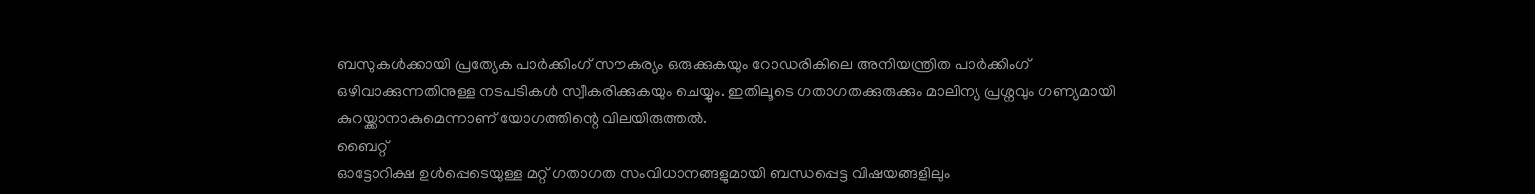ബസുകൾക്കായി പ്രത്യേക പാർക്കിംഗ് സൗകര്യം ഒരുക്കുകയും റോഡരികിലെ അനിയന്ത്രിത പാർക്കിംഗ് ഒഴിവാക്കുന്നതിനുള്ള നടപടികൾ സ്വീകരിക്കുകയും ചെയ്യും. ഇതിലൂടെ ഗതാഗതക്കുരുക്കും മാലിന്യ പ്രശ്നവും ഗണ്യമായി കുറയ്ക്കാനാകുമെന്നാണ് യോഗത്തിന്റെ വിലയിരുത്തൽ.
ബൈറ്റ്
ഓട്ടോറിക്ഷ ഉൾപ്പെടെയുള്ള മറ്റ് ഗതാഗത സംവിധാനങ്ങളുമായി ബന്ധപ്പെട്ട വിഷയങ്ങളിലും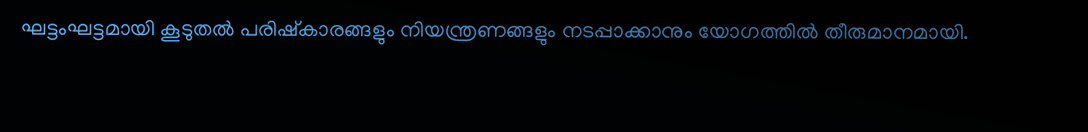ഘട്ടംഘട്ടമായി കൂടുതൽ പരിഷ്കാരങ്ങളും നിയന്ത്രണങ്ങളും നടപ്പാക്കാനും യോഗത്തിൽ തീരുമാനമായി.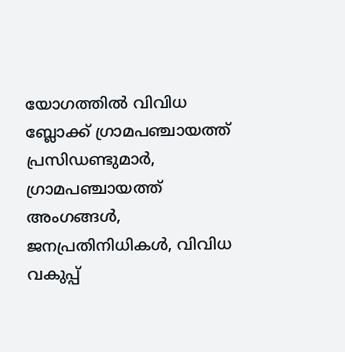യോഗത്തിൽ വിവിധ ബ്ലോക്ക് ഗ്രാമപഞ്ചായത്ത് പ്രസിഡണ്ടുമാർ, ഗ്രാമപഞ്ചായത്ത് അംഗങ്ങൾ, ജനപ്രതിനിധികൾ, വിവിധ വകുപ്പ്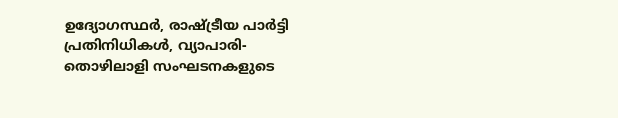ഉദ്യോഗസ്ഥർ, രാഷ്ട്രീയ പാർട്ടി പ്രതിനിധികൾ, വ്യാപാരി-തൊഴിലാളി സംഘടനകളുടെ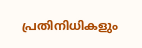പ്രതിനിധികളും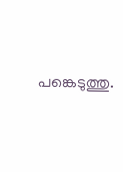പങ്കെടുത്തു.